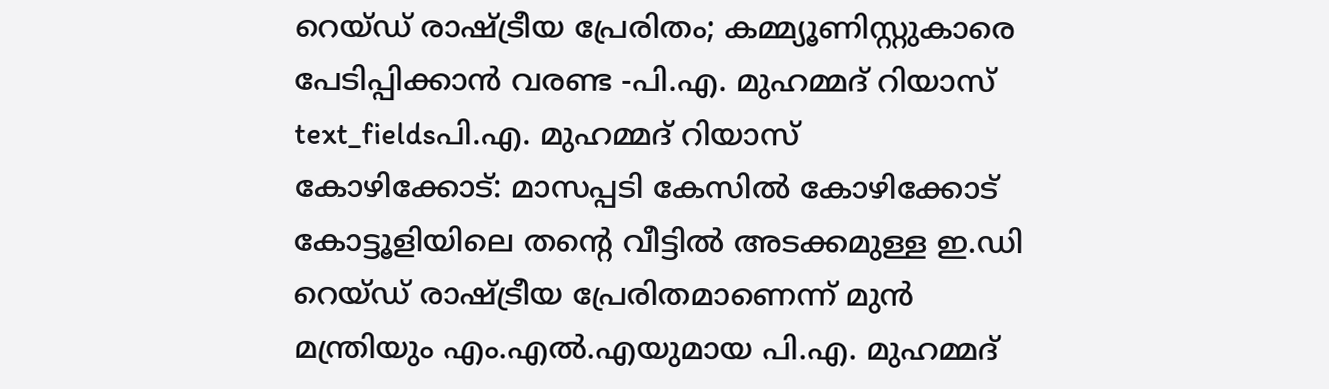റെയ്ഡ് രാഷ്ട്രീയ പ്രേരിതം; കമ്മ്യൂണിസ്റ്റുകാരെ പേടിപ്പിക്കാൻ വരണ്ട -പി.എ. മുഹമ്മദ് റിയാസ്
text_fieldsപി.എ. മുഹമ്മദ് റിയാസ്
കോഴിക്കോട്: മാസപ്പടി കേസിൽ കോഴിക്കോട് കോട്ടൂളിയിലെ തന്റെ വീട്ടിൽ അടക്കമുള്ള ഇ.ഡി റെയ്ഡ് രാഷ്ട്രീയ പ്രേരിതമാണെന്ന് മുൻ മന്ത്രിയും എം.എൽ.എയുമായ പി.എ. മുഹമ്മദ്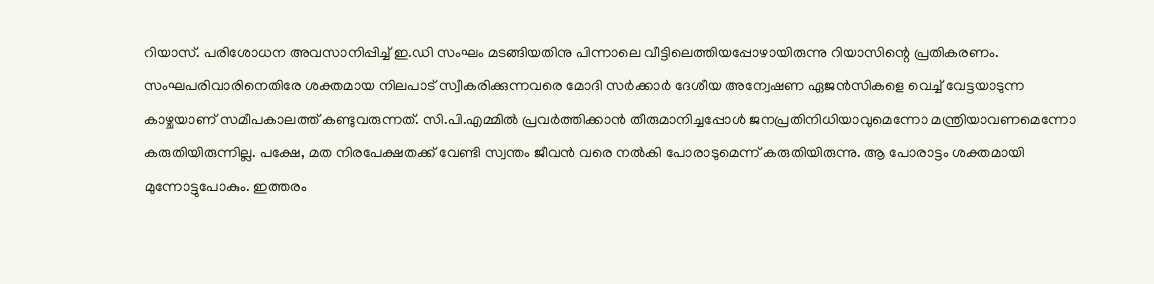റിയാസ്. പരിശോധന അവസാനിപ്പിച്ച് ഇ.ഡി സംഘം മടങ്ങിയതിനു പിന്നാലെ വീട്ടിലെത്തിയപ്പോഴായിരുന്നു റിയാസിന്റെ പ്രതികരണം.
സംഘപരിവാരിനെതിരേ ശക്തമായ നിലപാട് സ്വീകരിക്കുന്നവരെ മോദി സർക്കാർ ദേശീയ അന്വേഷണ ഏജൻസികളെ വെച്ച് വേട്ടയാടുന്ന കാഴ്ചയാണ് സമീപകാലത്ത് കണ്ടുവരുന്നത്. സി.പി.എമ്മിൽ പ്രവർത്തിക്കാൻ തീരുമാനിച്ചപ്പോൾ ജനപ്രതിനിധിയാവുമെന്നോ മന്ത്രിയാവണമെന്നോ കരുതിയിരുന്നില്ല. പക്ഷേ, മത നിരപേക്ഷതക്ക് വേണ്ടി സ്വന്തം ജീവൻ വരെ നൽകി പോരാടുമെന്ന് കരുതിയിരുന്നു. ആ പോരാട്ടം ശക്തമായി മുന്നോട്ടുപോകും. ഇത്തരം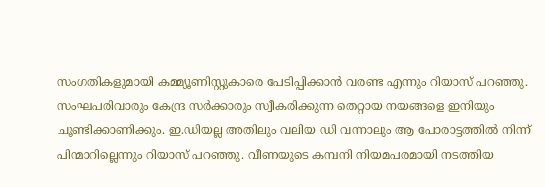സംഗതികളുമായി കമ്മ്യൂണിസ്റ്റുകാരെ പേടിപ്പിക്കാൻ വരണ്ട എന്നും റിയാസ് പറഞ്ഞു. സംഘപരിവാരും കേന്ദ്ര സർക്കാരും സ്വീകരിക്കുന്ന തെറ്റായ നയങ്ങളെ ഇനിയും ചൂണ്ടിക്കാണിക്കും. ഇ.ഡിയല്ല അതിലും വലിയ ഡി വന്നാലും ആ പോരാട്ടത്തിൽ നിന്ന് പിന്മാറില്ലെന്നും റിയാസ് പറഞ്ഞു. വീണയുടെ കമ്പനി നിയമപരമായി നടത്തിയ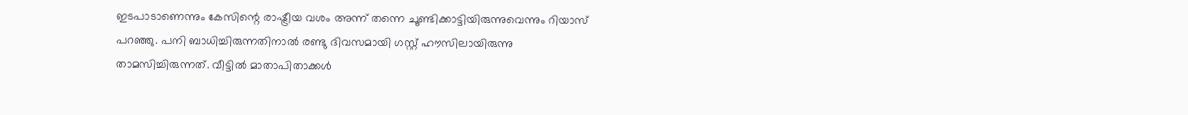ഇടപാടാണെന്നും കേസിന്റെ രാഷ്ട്രീയ വശം അന്ന് തന്നെ ചൂണ്ടിക്കാട്ടിയിരുന്നുവെന്നും റിയാസ് പറഞ്ഞു. പനി ബാധിച്ചിരുന്നതിനാൽ രണ്ടു ദിവസമായി ഗസ്റ്റ് ഹൗസിലായിരുന്നു താമസിച്ചിരുന്നത്. വീട്ടിൽ മാതാപിതാക്കൾ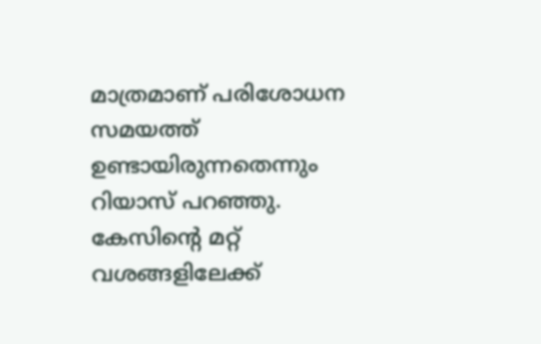മാത്രമാണ് പരിശോധന സമയത്ത് ഉണ്ടായിരുന്നതെന്നും റിയാസ് പറഞ്ഞു. കേസിന്റെ മറ്റ് വശങ്ങളിലേക്ക്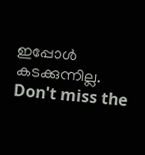ഇപ്പോൾ കടക്കുന്നില്ല.
Don't miss the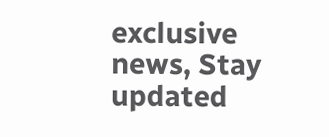exclusive news, Stay updated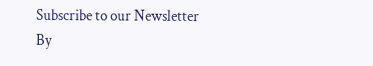Subscribe to our Newsletter
By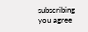subscribing you agree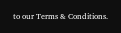to our Terms & Conditions.